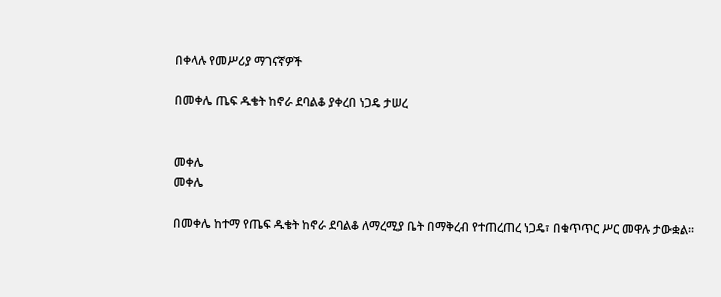በቀላሉ የመሥሪያ ማገናኛዎች

በመቀሌ ጤፍ ዱቄት ከኖራ ደባልቆ ያቀረበ ነጋዴ ታሠረ


መቀሌ
መቀሌ

በመቀሌ ከተማ የጤፍ ዱቄት ከኖራ ደባልቆ ለማረሚያ ቤት በማቅረብ የተጠረጠረ ነጋዴ፣ በቁጥጥር ሥር መዋሉ ታውቋል፡፡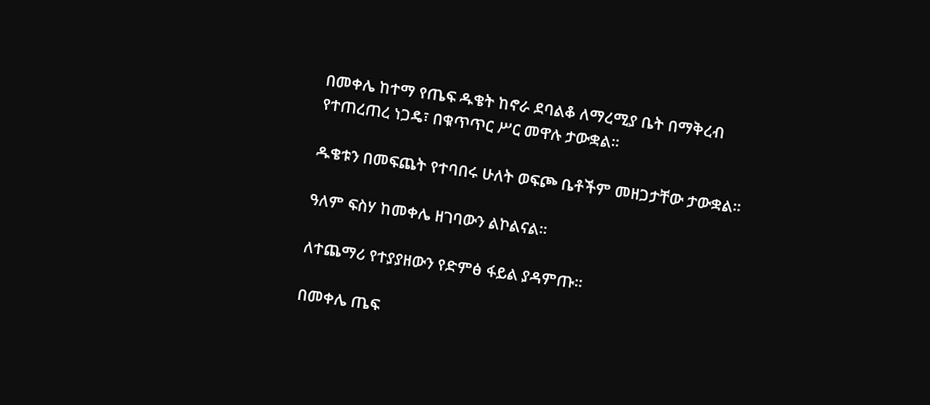በመቀሌ ከተማ የጤፍ ዱቄት ከኖራ ደባልቆ ለማረሚያ ቤት በማቅረብ የተጠረጠረ ነጋዴ፣ በቁጥጥር ሥር መዋሉ ታውቋል፡፡

ዱቄቱን በመፍጨት የተባበሩ ሁለት ወፍጮ ቤቶችም መዘጋታቸው ታውቋል፡፡

ዓለም ፍስሃ ከመቀሌ ዘገባውን ልኮልናል፡፡

ለተጨማሪ የተያያዘውን የድምፅ ፋይል ያዳምጡ።

በመቀሌ ጤፍ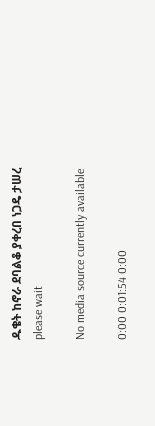ዱቄት ከኖራ ደባልቆ ያቀረበ ነጋዴ ታሠረ
please wait

No media source currently available

0:00 0:01:54 0:00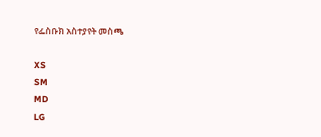የፌስቡክ አስተያየት መስጫ

XS
SM
MD
LG